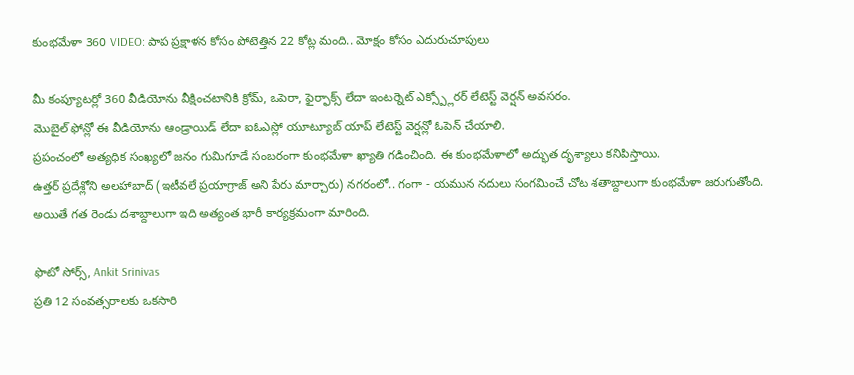కుంభమేళా 360 VIDEO: పాప ప్రక్షాళన కోసం పోటెత్తిన 22 కోట్ల మంది.. మోక్షం కోసం ఎదురుచూపులు

మీ కంప్యూటర్లో 360 వీడియోను వీక్షించటానికి క్రోమ్, ఒపెరా, ఫైర్ఫాక్స్ లేదా ఇంటర్నెట్ ఎక్స్ప్లోరర్ లేటెస్ట్ వెర్షన్ అవసరం.
మొబైల్ ఫోన్లో ఈ వీడియోను ఆండ్రాయిడ్ లేదా ఐఓఎస్లో యూట్యూబ్ యాప్ లేటెస్ట్ వెర్షన్లో ఓపెన్ చేయాలి.
ప్రపంచంలో అత్యధిక సంఖ్యలో జనం గుమిగూడే సంబరంగా కుంభమేళా ఖ్యాతి గడించింది. ఈ కుంభమేళాలో అద్భుత దృశ్యాలు కనిపిస్తాయి.
ఉత్తర్ ప్రదేశ్లోని అలహాబాద్ (ఇటీవలే ప్రయాగ్రాజ్ అని పేరు మార్చారు) నగరంలో.. గంగా - యమున నదులు సంగమించే చోట శతాబ్దాలుగా కుంభమేళా జరుగుతోంది.
అయితే గత రెండు దశాబ్దాలుగా ఇది అత్యంత భారీ కార్యక్రమంగా మారింది.

ఫొటో సోర్స్, Ankit Srinivas
ప్రతి 12 సంవత్సరాలకు ఒకసారి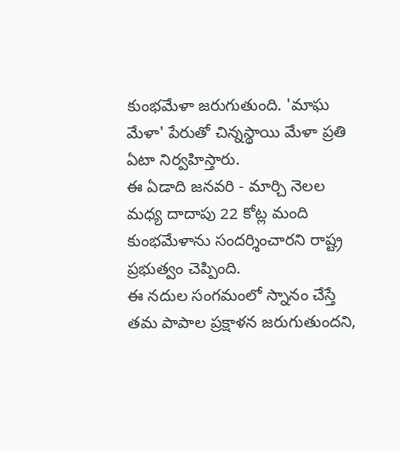కుంభమేళా జరుగుతుంది. 'మాఘ మేళా' పేరుతో చిన్నస్థాయి మేళా ప్రతి ఏటా నిర్వహిస్తారు.
ఈ ఏడాది జనవరి - మార్చి నెలల మధ్య దాదాపు 22 కోట్ల మంది కుంభమేళాను సందర్శించారని రాష్ట్ర ప్రభుత్వం చెప్పింది.
ఈ నదుల సంగమంలో స్నానం చేస్తే తమ పాపాల ప్రక్షాళన జరుగుతుందని,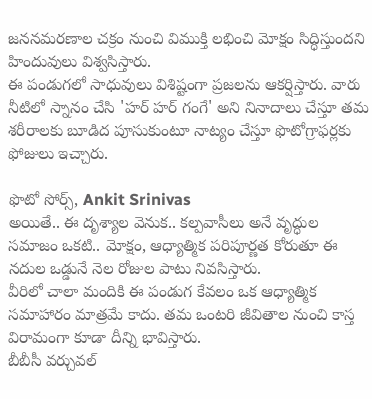జననమరణాల చక్రం నుంచి విముక్తి లభించి మోక్షం సిద్ధిస్తుందని హిందువులు విశ్వసిస్తారు.
ఈ పండుగలో సాధువులు విశిష్టంగా ప్రజలను ఆకర్షిస్తారు. వారు నీటిలో స్నానం చేసి 'హర్ హర్ గంగే' అని నినాదాలు చేస్తూ తమ శరీరాలకు బూడిద పూసుకుంటూ నాట్యం చేస్తూ ఫొటోగ్రాఫర్లకు ఫోజులు ఇచ్చారు.

ఫొటో సోర్స్, Ankit Srinivas
అయితే.. ఈ దృశ్యాల వెనుక.. కల్పవాసీలు అనే వృద్ధుల సమాజం ఒకటి.. మోక్షం, ఆధ్యాత్మిక పరిపూర్ణత కోరుతూ ఈ నదుల ఒడ్డునే నెల రోజుల పాటు నివసిస్తారు.
వీరిలో చాలా మందికి ఈ పండుగ కేవలం ఒక ఆధ్యాత్మిక సమాహారం మాత్రమే కాదు. తమ ఒంటరి జీవితాల నుంచి కాస్త విరామంగా కూడా దీన్ని భావిస్తారు.
బీబీసీ వర్చువల్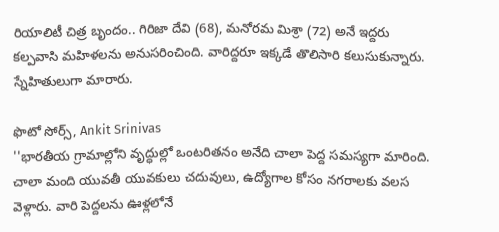రియాలిటీ చిత్ర బృందం.. గిరిజా దేవి (68), మనోరమ మిశ్రా (72) అనే ఇద్దరు కల్పవాసి మహిళలను అనుసరించింది. వారిద్దరూ ఇక్కడే తొలిసారి కలుసుకున్నారు. స్నేహితులుగా మారారు.

ఫొటో సోర్స్, Ankit Srinivas
''భారతీయ గ్రామాల్లోని వృద్ధుల్లో ఒంటరితనం అనేది చాలా పెద్ద సమస్యగా మారింది. చాలా మంది యువతీ యువకులు చదువులు, ఉద్యోగాల కోసం నగరాలకు వలస వెళ్లారు. వారి పెద్దలను ఊళ్లలోనే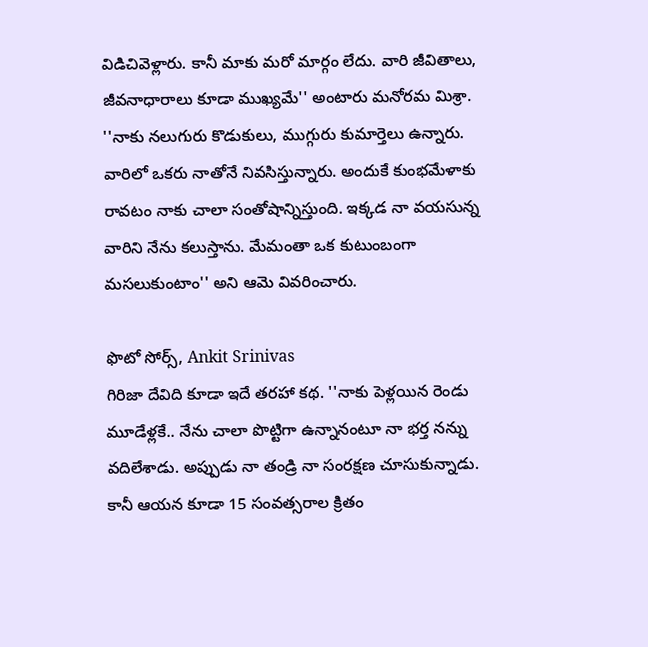విడిచివెళ్లారు. కానీ మాకు మరో మార్గం లేదు. వారి జీవితాలు, జీవనాధారాలు కూడా ముఖ్యమే'' అంటారు మనోరమ మిశ్రా.
''నాకు నలుగురు కొడుకులు, ముగ్గురు కుమార్తెలు ఉన్నారు. వారిలో ఒకరు నాతోనే నివసిస్తున్నారు. అందుకే కుంభమేళాకు రావటం నాకు చాలా సంతోషాన్నిస్తుంది. ఇక్కడ నా వయసున్న వారిని నేను కలుస్తాను. మేమంతా ఒక కుటుంబంగా మసలుకుంటాం'' అని ఆమె వివరించారు.

ఫొటో సోర్స్, Ankit Srinivas
గిరిజా దేవిది కూడా ఇదే తరహా కథ. ''నాకు పెళ్లయిన రెండు మూడేళ్లకే.. నేను చాలా పొట్టిగా ఉన్నానంటూ నా భర్త నన్ను వదిలేశాడు. అప్పుడు నా తండ్రి నా సంరక్షణ చూసుకున్నాడు. కానీ ఆయన కూడా 15 సంవత్సరాల క్రితం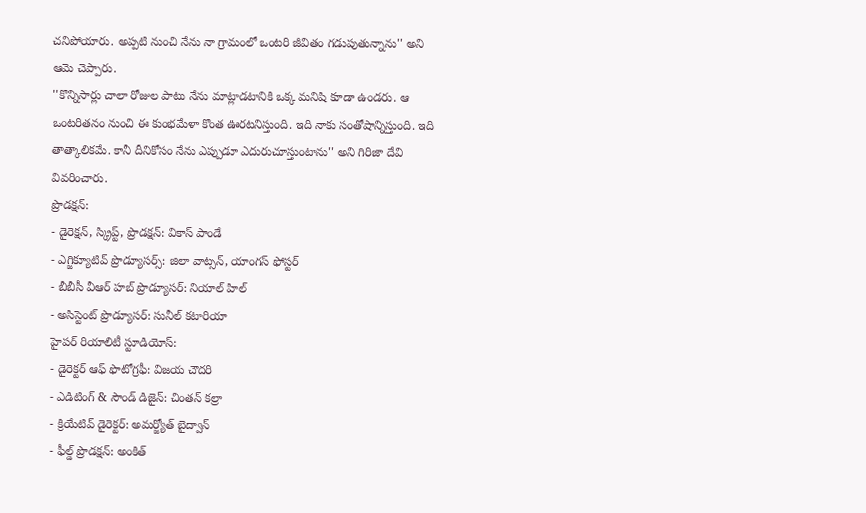చనిపోయారు. అప్పటి నుంచి నేను నా గ్రామంలో ఒంటరి జీవితం గడుపుతున్నాను'' అని ఆమె చెప్పారు.
''కొన్నిసార్లు చాలా రోజుల పాటు నేను మాట్లాడటానికి ఒక్క మనిషి కూడా ఉండరు. ఆ ఒంటరితనం నుంచి ఈ కుంభమేళా కొంత ఊరటనిస్తుంది. ఇది నాకు సంతోషాన్నిస్తుంది. ఇది తాత్కాలికమే. కానీ దీనికోసం నేను ఎప్పుడూ ఎదురుచూస్తుంటాను'' అని గిరిజా దేవి వివరించారు.
ప్రొడక్షన్:
- డైరెక్షన్, స్క్రిప్ట్, ప్రొడక్షన్: వికాస్ పాండే
- ఎగ్జిక్యూటివ్ ప్రొడ్యూసర్స్: జిలా వాట్సన్, యాంగస్ ఫోస్టర్
- బీబీసీ వీఆర్ హబ్ ప్రొడ్యూసర్: నియాల్ హిల్
- అసిస్టెంట్ ప్రొడ్యూసర్: సునీల్ కటారియా
హైపర్ రియాలిటీ స్టూడియోస్:
- డైరెక్టర్ ఆఫ్ ఫొటోగ్రఫీ: విజయ చౌదరి
- ఎడిటింగ్ & సౌండ్ డిజైన్: చింతన్ కల్రా
- క్రియేటివ్ డైరెక్టర్: అమర్జ్యోత్ బైద్వాన్
- ఫీల్డ్ ప్రొడక్షన్: అంకిత్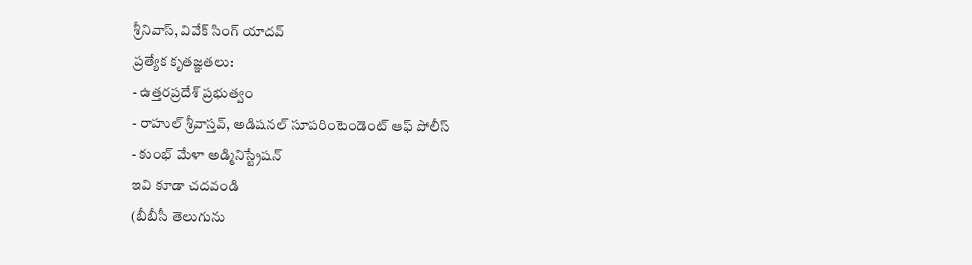శ్రీనివాస్, వివేక్ సింగ్ యాదవ్
ప్రత్యేక కృతజ్ఞతలు:
- ఉత్తరప్రదేశ్ ప్రభుత్వం
- రాహుల్ శ్రీవాస్తవ్, అడిషనల్ సూపరింటెండెంట్ ఆఫ్ పోలీస్
- కుంభ్ మేళా అడ్మినిస్ట్రేషన్
ఇవి కూడా చదవండి
(బీబీసీ తెలుగును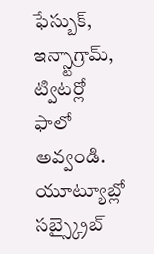ఫేస్బుక్, ఇన్స్టాగ్రామ్, ట్విటర్లో ఫాలో అవ్వండి. యూట్యూబ్లో సబ్స్క్రైబ్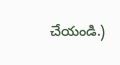చేయండి.)